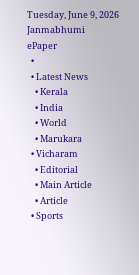Tuesday, June 9, 2026
Janmabhumi
ePaper
  •
  • Latest News
    • Kerala
    • India
    • World
    • Marukara
  • Vicharam
    • Editorial
    • Main Article
    • Article
  • Sports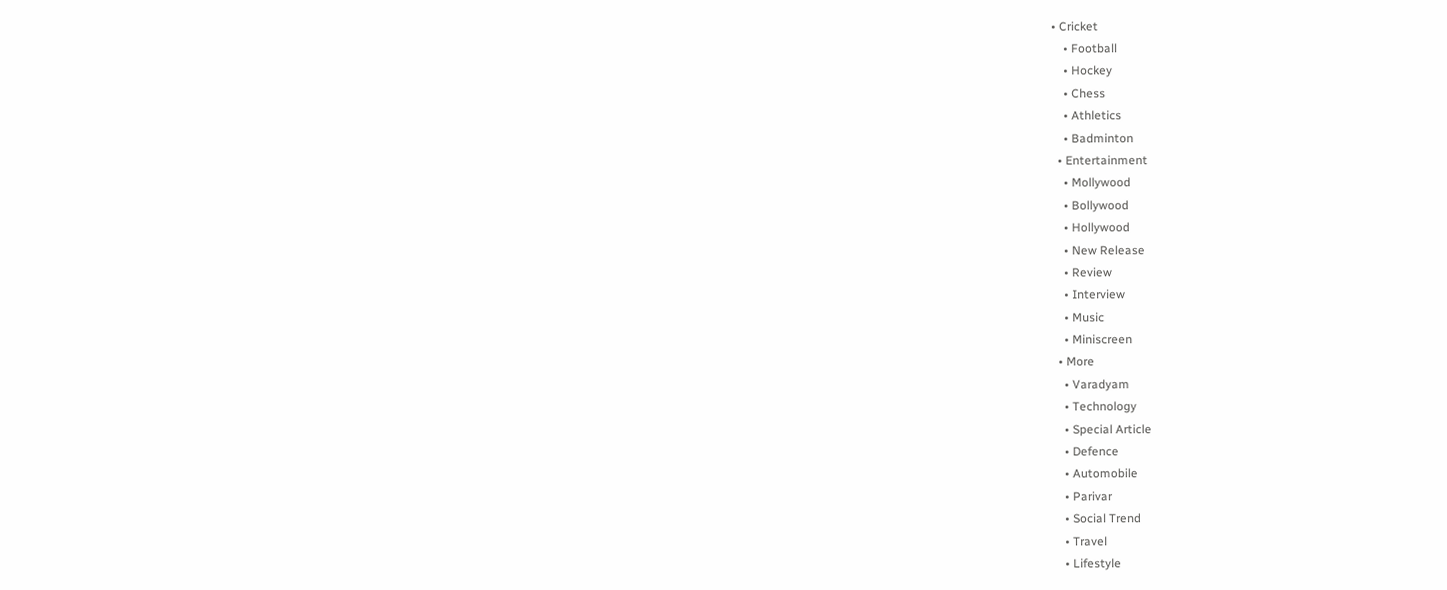• Cricket
    • Football
    • Hockey
    • Chess
    • Athletics
    • Badminton
  • Entertainment
    • Mollywood
    • Bollywood
    • Hollywood
    • New Release
    • Review
    • Interview
    • Music
    • Miniscreen
  • More
    • Varadyam
    • Technology
    • Special Article
    • Defence
    • Automobile
    • Parivar
    • Social Trend
    • Travel
    • Lifestyle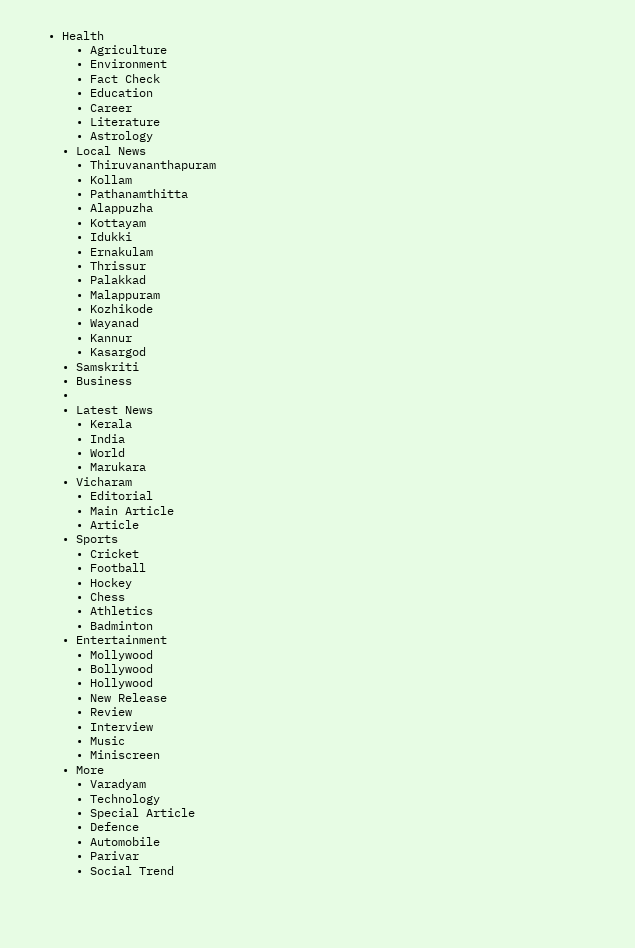• Health
    • Agriculture
    • Environment
    • Fact Check
    • Education
    • Career
    • Literature
    • Astrology
  • Local News
    • Thiruvananthapuram
    • Kollam
    • Pathanamthitta
    • Alappuzha
    • Kottayam
    • Idukki
    • Ernakulam
    • Thrissur
    • Palakkad
    • Malappuram
    • Kozhikode
    • Wayanad
    • Kannur
    • Kasargod
  • Samskriti
  • Business
  •
  • Latest News
    • Kerala
    • India
    • World
    • Marukara
  • Vicharam
    • Editorial
    • Main Article
    • Article
  • Sports
    • Cricket
    • Football
    • Hockey
    • Chess
    • Athletics
    • Badminton
  • Entertainment
    • Mollywood
    • Bollywood
    • Hollywood
    • New Release
    • Review
    • Interview
    • Music
    • Miniscreen
  • More
    • Varadyam
    • Technology
    • Special Article
    • Defence
    • Automobile
    • Parivar
    • Social Trend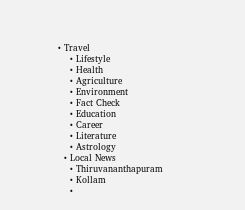• Travel
    • Lifestyle
    • Health
    • Agriculture
    • Environment
    • Fact Check
    • Education
    • Career
    • Literature
    • Astrology
  • Local News
    • Thiruvananthapuram
    • Kollam
    •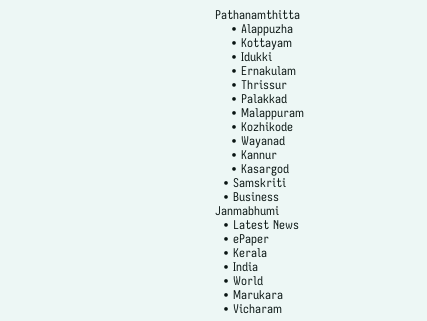Pathanamthitta
    • Alappuzha
    • Kottayam
    • Idukki
    • Ernakulam
    • Thrissur
    • Palakkad
    • Malappuram
    • Kozhikode
    • Wayanad
    • Kannur
    • Kasargod
  • Samskriti
  • Business
Janmabhumi
  • Latest News
  • ePaper
  • Kerala
  • India
  • World
  • Marukara
  • Vicharam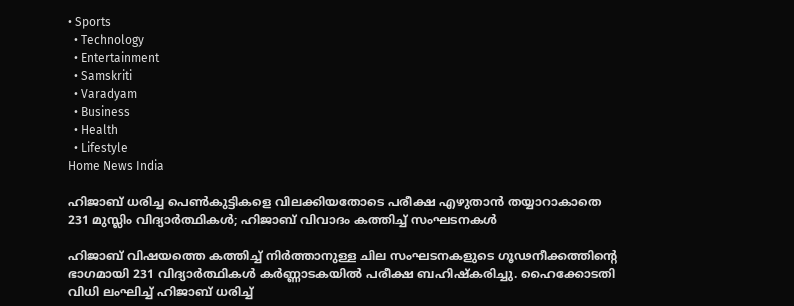• Sports
  • Technology
  • Entertainment
  • Samskriti
  • Varadyam
  • Business
  • Health
  • Lifestyle
Home News India

ഹിജാബ് ധരിച്ച പെണ്‍കുട്ടികളെ വിലക്കിയതോടെ പരീക്ഷ എഴുതാന്‍ തയ്യാറാകാതെ 231 മുസ്ലിം വിദ്യാര്‍ത്ഥികള്‍; ഹിജാബ് വിവാദം കത്തിച്ച് സംഘടനകള്‍

ഹിജാബ് വിഷയത്തെ കത്തിച്ച് നിര്‍ത്താനുള്ള ചില സംഘടനകളുടെ ഗൂഢനീക്കത്തിന്റെ ഭാഗമായി 231 വിദ്യാര്‍ത്ഥികള്‍ കര്‍ണ്ണാടകയില്‍ പരീക്ഷ ബഹിഷ്‌കരിച്ചു. ഹൈക്കോടതി വിധി ലംഘിച്ച് ഹിജാബ് ധരിച്ച്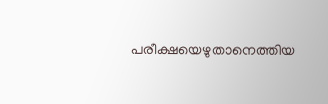പരീക്ഷയെഴുതാനെത്തിയ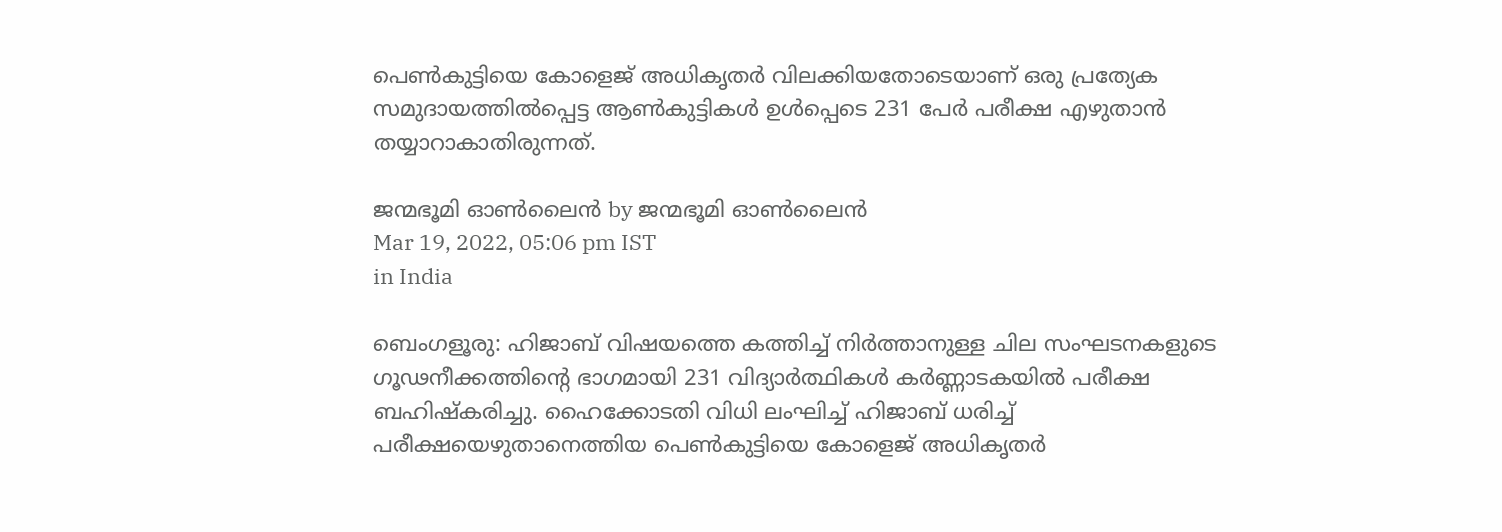പെണ്‍കുട്ടിയെ കോളെജ് അധികൃതര്‍ വിലക്കിയതോടെയാണ് ഒരു പ്രത്യേക സമുദായത്തില്‍പ്പെട്ട ആണ്‍കുട്ടികള്‍ ഉള്‍പ്പെടെ 231 പേര്‍ പരീക്ഷ എഴുതാന്‍ തയ്യാറാകാതിരുന്നത്.

ജന്മഭൂമി ഓണ്‍ലൈന്‍ by ജന്മഭൂമി ഓണ്‍ലൈന്‍
Mar 19, 2022, 05:06 pm IST
in India

ബെംഗളൂരു: ഹിജാബ് വിഷയത്തെ കത്തിച്ച് നിര്‍ത്താനുള്ള ചില സംഘടനകളുടെ ഗൂഢനീക്കത്തിന്റെ ഭാഗമായി 231 വിദ്യാര്‍ത്ഥികള്‍ കര്‍ണ്ണാടകയില്‍ പരീക്ഷ ബഹിഷ്‌കരിച്ചു. ഹൈക്കോടതി വിധി ലംഘിച്ച് ഹിജാബ് ധരിച്ച് പരീക്ഷയെഴുതാനെത്തിയ പെണ്‍കുട്ടിയെ കോളെജ് അധികൃതര്‍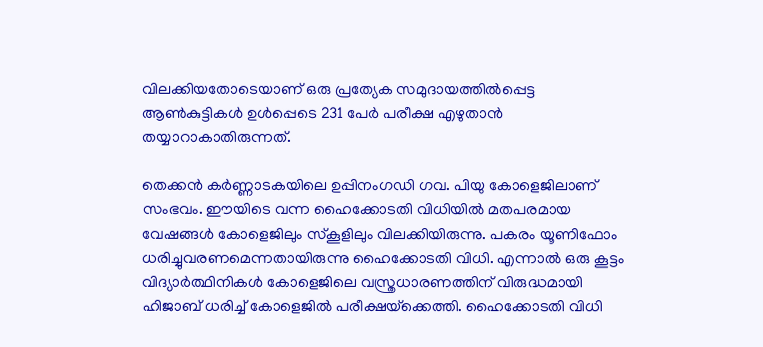വിലക്കിയതോടെയാണ് ഒരു പ്രത്യേക സമുദായത്തില്‍പ്പെട്ട ആണ്‍കുട്ടികള്‍ ഉള്‍പ്പെടെ 231 പേര്‍ പരീക്ഷ എഴുതാന്‍ തയ്യാറാകാതിരുന്നത്.

തെക്കന്‍ കര്‍ണ്ണാടകയിലെ ഉപ്പിനംഗഡി ഗവ. പിയു കോളെജിലാണ് സംഭവം. ഈയിടെ വന്ന ഹൈക്കോടതി വിധിയില്‍ മതപരമായ വേഷങ്ങള്‍ കോളെജിലും സ്‌കൂളിലും വിലക്കിയിരുന്നു. പകരം യൂണിഫോം ധരിച്ചുവരണമെന്നതായിരുന്നു ഹൈക്കോടതി വിധി. എന്നാല്‍ ഒരു കൂട്ടം വിദ്യാര്‍ത്ഥിനികള്‍ കോളെജിലെ വസ്ത്രധാരണത്തിന് വിരുദ്ധമായി ഹിജാബ് ധരിച്ച് കോളെജില്‍ പരീക്ഷയ്‌ക്കെത്തി. ഹൈക്കോടതി വിധി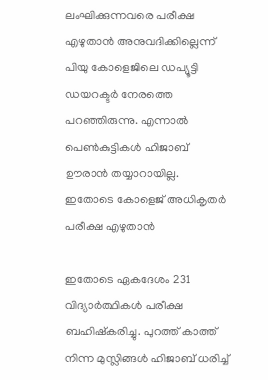ലംഘിക്കുന്നവരെ പരീക്ഷ എഴുതാന്‍ അനുവദിക്കില്ലെന്ന് പിയു കോളെജിലെ ഡപ്യൂട്ടി ഡയറക്ടര്‍ നേരത്തെ പറഞ്ഞിരുന്നു. എന്നാല്‍ പെണ്‍കുട്ടികള്‍ ഹിജാബ് ഊരാന്‍ തയ്യാറായില്ല. ഇതോടെ കോളെജ് അധികൃതര്‍ പരീക്ഷ എഴുതാന്‍

ഇതോടെ ഏകദേശം 231 വിദ്യാര്‍ത്ഥികള്‍ പരീക്ഷ ബഹിഷ്‌കരിച്ചു. പുറത്ത് കാത്ത് നിന്ന മുസ്ലിങ്ങള്‍ ഹിജാബ് ധരിച്ച്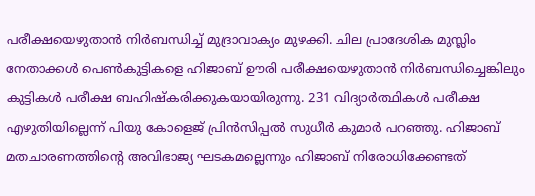പരീക്ഷയെഴുതാന്‍ നിര്‍ബന്ധിച്ച് മുദ്രാവാക്യം മുഴക്കി. ചില പ്രാദേശിക മുസ്ലിം നേതാക്കള്‍ പെണ്‍കുട്ടികളെ ഹിജാബ് ഊരി പരീക്ഷയെഴുതാന്‍ നിര്‍ബന്ധിച്ചെങ്കിലും കുട്ടികള്‍ പരീക്ഷ ബഹിഷ്‌കരിക്കുകയായിരുന്നു. 231 വിദ്യാര്‍ത്ഥികള്‍ പരീക്ഷ എഴുതിയില്ലെന്ന് പിയു കോളെജ് പ്രിന്‍സിപ്പല്‍ സുധീര്‍ കുമാര്‍ പറഞ്ഞു. ഹിജാബ് മതചാരണത്തിന്റെ അവിഭാജ്യ ഘടകമല്ലെന്നും ഹിജാബ് നിരോധിക്കേണ്ടത്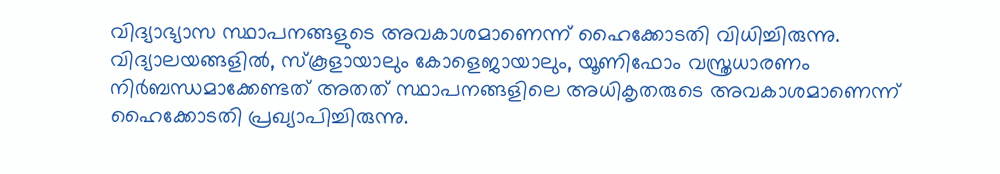വിദ്യാഭ്യാസ സ്ഥാപനങ്ങളുടെ അവകാശമാണെന്ന് ഹൈക്കോടതി വിധിച്ചിരുന്നു. വിദ്യാലയങ്ങളില്‍, സ്‌കൂളായാലും കോളെജായാലും, യൂണിഫോം വസ്ത്രധാരണം നിര്‍ബന്ധമാക്കേണ്ടത് അതത് സ്ഥാപനങ്ങളിലെ അധികൃതരുടെ അവകാശമാണെന്ന് ഹൈക്കോടതി പ്രഖ്യാപിച്ചിരുന്നു.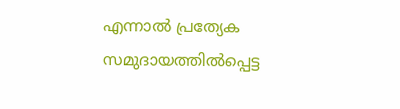എന്നാല്‍ പ്രത്യേക സമുദായത്തില്‍പ്പെട്ട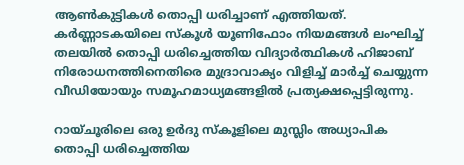ആണ്‍കുട്ടികള്‍ തൊപ്പി ധരിച്ചാണ് എത്തിയത്. കര്‍ണ്ണാടകയിലെ സ്‌കൂള്‍ യൂണിഫോം നിയമങ്ങള്‍ ലംഘിച്ച് തലയില്‍ തൊപ്പി ധരിച്ചെത്തിയ വിദ്യാര്‍ത്ഥികള്‍ ഹിജാബ് നിരോധനത്തിനെതിരെ മുദ്രാവാക്യം വിളിച്ച് മാര്‍ച്ച് ചെയ്യുന്ന വീഡിയോയും സമൂഹമാധ്യമങ്ങളില്‍ പ്രത്യക്ഷപ്പെട്ടിരുന്നു.

റായ്ചൂരിലെ ഒരു ഉര്‍ദു സ്‌കൂളിലെ മുസ്ലിം അധ്യാപിക തൊപ്പി ധരിച്ചെത്തിയ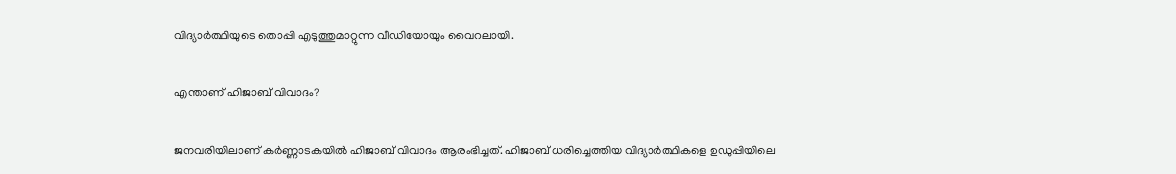വിദ്യാര്‍ത്ഥിയുടെ തൊപ്പി എടുത്തുമാറ്റുന്ന വീഡിയോയും വൈറലായി.

എന്താണ് ഹിജാബ് വിവാദം?

ജനവരിയിലാണ് കര്‍ണ്ണാടകയില്‍ ഹിജാബ് വിവാദം ആരംഭിച്ചത്. ഹിജാബ് ധരിച്ചെത്തിയ വിദ്യാര്‍ത്ഥികളെ ഉഡുപ്പിയിലെ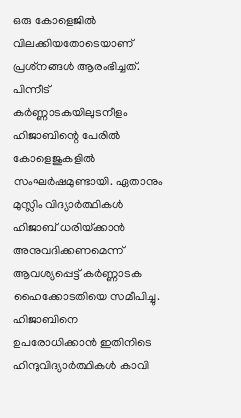ഒരു കോളെജില്‍ വിലക്കിയതോടെയാണ് പ്രശ്‌നങ്ങള്‍ ആരംഭിച്ചത്. പിന്നീട് കര്‍ണ്ണാടകയിലുടനീളം ഹിജാബിന്റെ പേരില്‍ കോളെജുകളില്‍ സംഘര്‍ഷമുണ്ടായി. ഏതാനും മുസ്ലിം വിദ്യാര്‍ത്ഥികള്‍ ഹിജാബ് ധരിയ്‌ക്കാന്‍ അനുവദിക്കണമെന്ന് ആവശ്യപ്പെട്ട് കര്‍ണ്ണാടക ഹൈക്കോടതിയെ സമീപിച്ചു. ഹിജാബിനെ ഉപരോധിക്കാന്‍ ഇതിനിടെ ഹിന്ദുവിദ്യാര്‍ത്ഥികള്‍ കാവി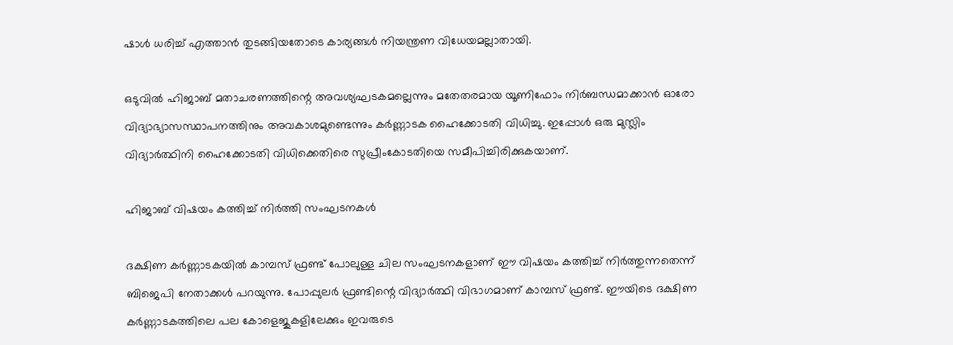ഷാള്‍ ധരിച്ച് എത്താന്‍ തുടങ്ങിയതോടെ കാര്യങ്ങള്‍ നിയന്ത്രണ വിധേയമല്ലാതായി.

ഒടുവില്‍ ഹിജാബ് മതാചരണത്തിന്റെ അവശ്യഘടകമല്ലെന്നും മതേതരമായ യൂണിഫോം നിര്‍ബന്ധമാക്കാന്‍ ഓരോ വിദ്യാഭ്യാസസ്ഥാപനത്തിനും അവകാശമുണ്ടെന്നും കര്‍ണ്ണാടക ഹൈക്കോടതി വിധിച്ചു. ഇപ്പോള്‍ ഒരു മുസ്ലിം വിദ്യാര്‍ത്ഥിനി ഹൈക്കോടതി വിധിക്കെതിരെ സുപ്രീംകോടതിയെ സമീപിച്ചിരിക്കുകയാണ്.

ഹിജാബ് വിഷയം കത്തിച്ച് നിര്‍ത്തി സംഘടനകള്‍

ദക്ഷിണ കര്‍ണ്ണാടകയില്‍ കാമ്പസ് ഫ്രണ്ട് പോലുള്ള ചില സംഘടനകളാണ് ഈ വിഷയം കത്തിച്ച് നിര്‍ത്തുന്നതെന്ന് ബിജെപി നേതാക്കള്‍ പറയുന്നു. പോപ്പുലര്‍ ഫ്രണ്ടിന്റെ വിദ്യാര്‍ത്ഥി വിഭാഗമാണ് കാമ്പസ് ഫ്രണ്ട്. ഈയിടെ ദക്ഷിണ കര്‍ണ്ണാടകത്തിലെ പല കോളെജുകളിലേക്കും ഇവരുടെ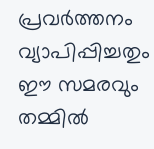പ്രവര്‍ത്തനം വ്യാപിപ്പിച്ചതും ഈ സമരവും തമ്മില്‍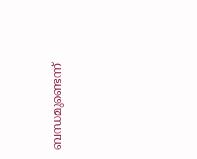ബന്ധമുണ്ടെന്ന്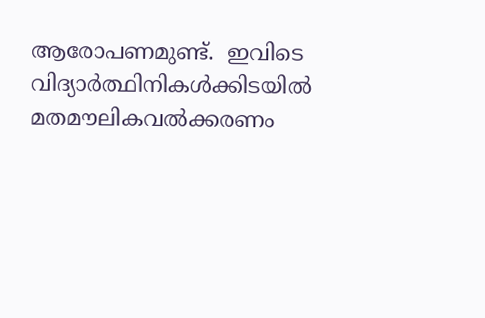ആരോപണമുണ്ട്.  ഇവിടെ വിദ്യാര്‍ത്ഥിനികള്‍ക്കിടയില്‍ മതമൗലികവല്‍ക്കരണം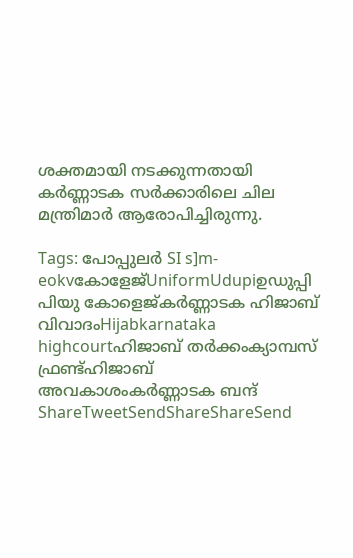ശക്തമായി നടക്കുന്നതായി കര്‍ണ്ണാടക സര്‍ക്കാരിലെ ചില  മന്ത്രിമാര്‍ ആരോപിച്ചിരുന്നു.

Tags: പോപ്പുലര്‍ SI s]m-eokvകോളേജ്UniformUdupiഉഡുപ്പി പിയു കോളെജ്കര്‍ണ്ണാടക ഹിജാബ് വിവാദംHijabkarnataka highcourtഹിജാബ് തര്‍ക്കംക്യാമ്പസ് ഫ്രണ്ട്ഹിജാബ് അവകാശംകര്‍ണ്ണാടക ബന്ദ്
ShareTweetSendShareShareSend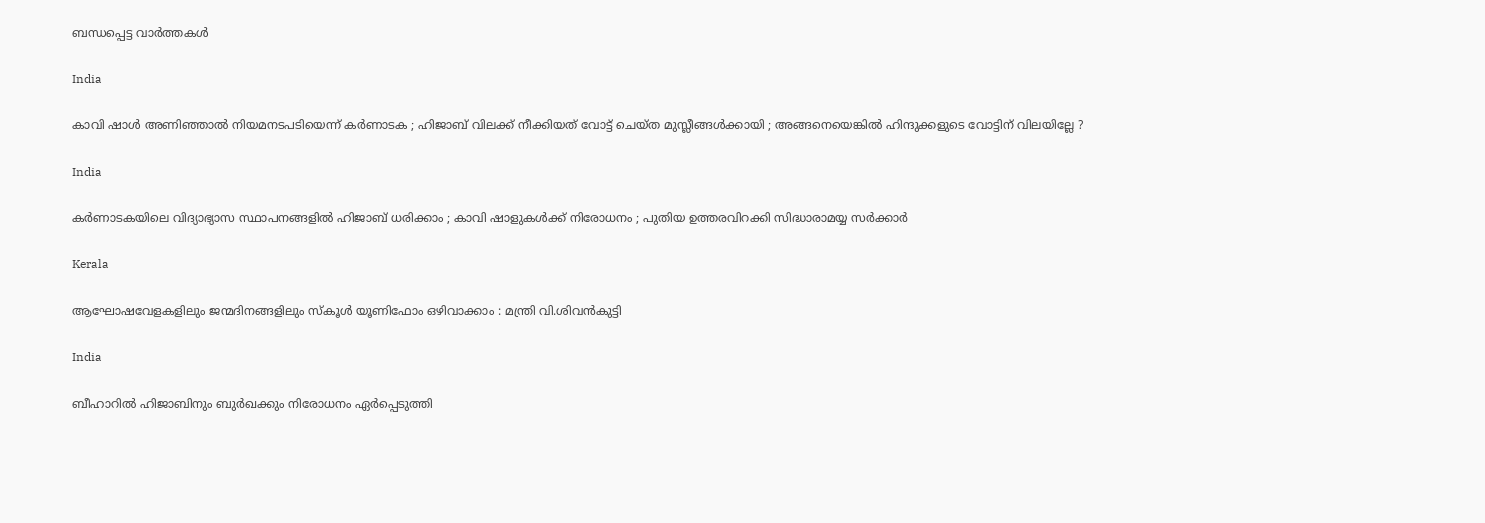ബന്ധപ്പെട്ട വാര്‍ത്തകള്‍

India

കാവി ഷാൾ അണിഞ്ഞാൽ നിയമനടപടിയെന്ന് കർണാടക ; ഹിജാബ് വിലക്ക് നീക്കിയത് വോട്ട് ചെയ്ത മുസ്ലീങ്ങൾക്കായി ; അങ്ങനെയെങ്കിൽ ഹിന്ദുക്കളുടെ വോട്ടിന് വിലയില്ലേ ?

India

കർണാടകയിലെ വിദ്യാഭ്യാസ സ്ഥാപനങ്ങളിൽ ഹിജാബ് ധരിക്കാം ; കാവി ഷാളുകൾക്ക് നിരോധനം ; പുതിയ ഉത്തരവിറക്കി സിദ്ധാരാമയ്യ സർക്കാർ

Kerala

ആഘോഷവേളകളിലും ജന്മദിനങ്ങളിലും സ്‌കൂള്‍ യൂണിഫോം ഒഴിവാക്കാം : മന്ത്രി വി.ശിവന്‍കുട്ടി

India

ബീഹാറിൽ ഹിജാബിനും ബുർഖക്കും നിരോധനം ഏർപ്പെടുത്തി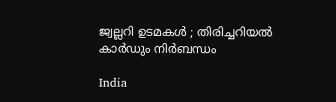ജ്വല്ലറി ഉടമകൾ ; തിരിച്ചറിയൽ കാർഡും നിർബന്ധം

India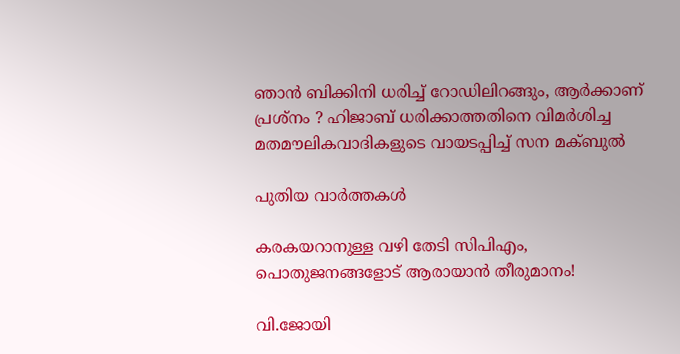ഞാൻ ബിക്കിനി ധരിച്ച് റോഡിലിറങ്ങും, ആർക്കാണ് പ്രശ്നം ? ഹിജാബ് ധരിക്കാത്തതിനെ വിമർശിച്ച മതമൗലികവാദികളുടെ വായടപ്പിച്ച് സന മക്ബുൽ

പുതിയ വാര്‍ത്തകള്‍

കരകയറാനുള്ള വഴി തേടി സിപിഎം, പൊതുജനങ്ങളോട് ആരായാന്‍ തീരുമാനം!

വി.ജോയി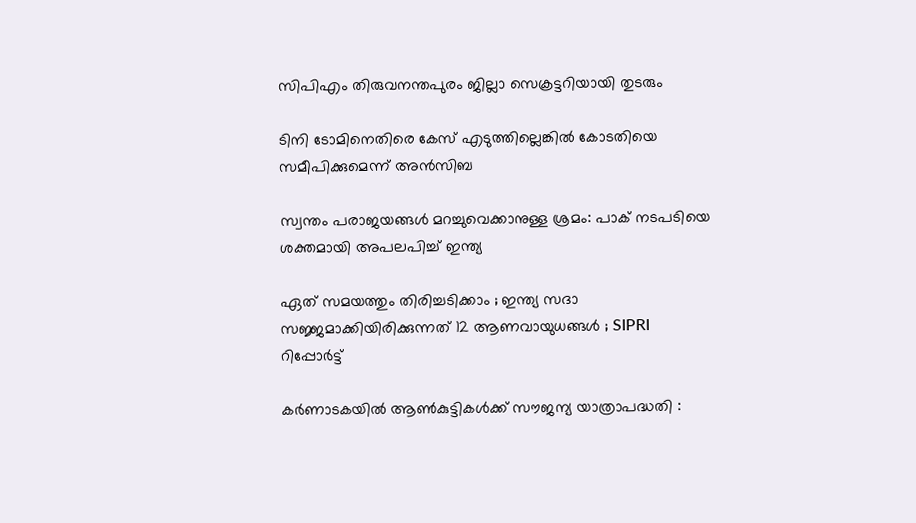സിപിഎം തിരുവനന്തപുരം ജില്ലാ സെക്രട്ടറിയായി തുടരും

ടിനി ടോമിനെതിരെ കേസ് എടുത്തില്ലെങ്കില്‍ കോടതിയെ സമീപിക്കുമെന്ന് അന്‍സിബ

സ്വന്തം പരാജയങ്ങള്‍ മറച്ചുവെക്കാനുള്ള ശ്രമം: പാക് നടപടിയെ ശക്തമായി അപലപിച്ച് ഇന്ത്യ

ഏത് സമയത്തും തിരിച്ചടിക്കാം ; ഇന്ത്യ സദാ സജ്ജമാക്കിയിരിക്കുന്നത് 12 ആണവായുധങ്ങൾ ; SIPRI റിപ്പോർട്ട്

കര്‍ണാടകയില്‍ ആണ്‍കുട്ടികള്‍ക്ക് സൗജന്യ യാത്രാപദ്ധതി :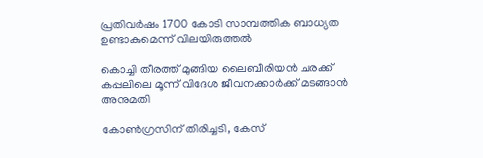പ്രതിവര്‍ഷം 1700 കോടി സാമ്പത്തിക ബാധ്യത ഉണ്ടാകുമെന്ന് വിലയിരുത്തല്‍

കൊച്ചി തീരത്ത് മുങ്ങിയ ലൈബീരിയന്‍ ചരക്ക് കപ്പലിലെ മൂന്ന് വിദേശ ജീവനക്കാര്‍ക്ക് മടങ്ങാന്‍ അനുമതി

കോണ്‍ഗ്രസിന് തിരിച്ചടി, കേസ്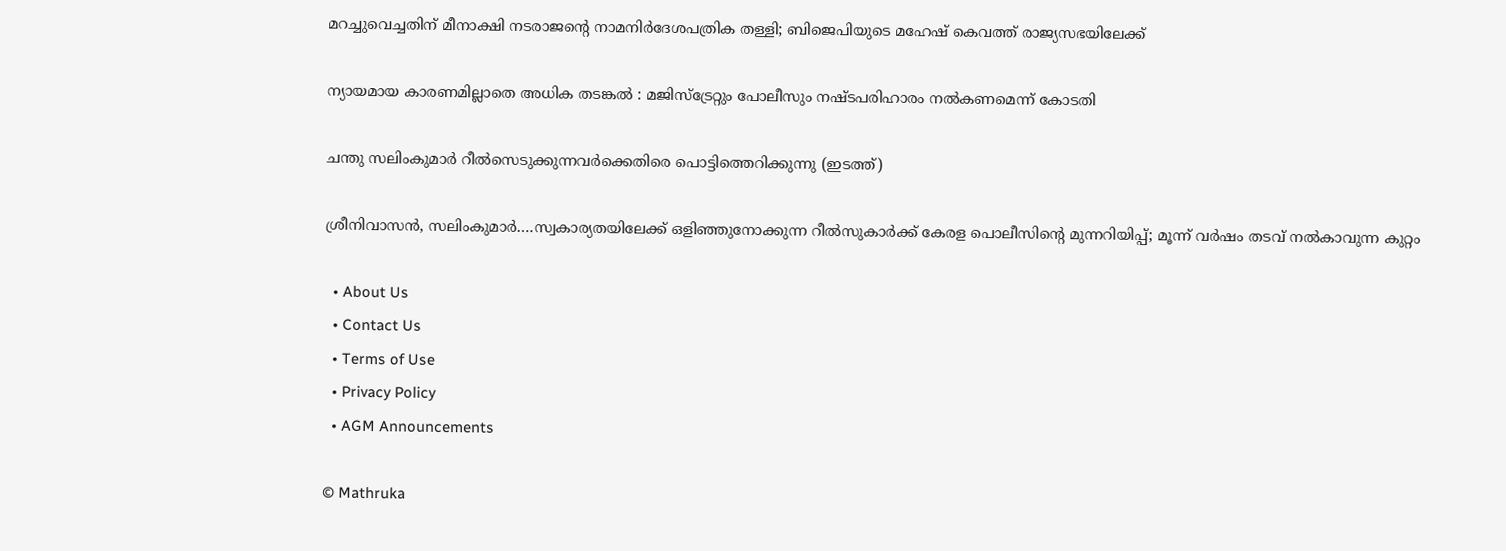മറച്ചുവെച്ചതിന് മീനാക്ഷി നടരാജന്റെ നാമനിര്‍ദേശപത്രിക തള്ളി; ബിജെപിയുടെ മഹേഷ് കെവത്ത് രാജ്യസഭയിലേക്ക്

ന്യായമായ കാരണമില്ലാതെ അധിക തടങ്കല്‍ : മജിസ്ട്രേറ്റും പോലീസും നഷ്ടപരിഹാരം നല്‍കണമെന്ന് കോടതി

ചന്തു സലിംകുമാര്‍ റീല്‍സെടുക്കുന്നവര്‍ക്കെതിരെ പൊട്ടിത്തെറിക്കുന്നു (ഇടത്ത്)

ശ്രീനിവാസന്‍, സലിംകുമാര്‍….സ്വകാര്യതയിലേക്ക് ഒളിഞ്ഞുനോക്കുന്ന റീല്‍സുകാര്‍ക്ക് കേരള പൊലീസിന്റെ മുന്നറിയിപ്പ്; മൂന്ന് വര്‍ഷം തടവ് നല്‍കാവുന്ന കുറ്റം

  • About Us
  • Contact Us
  • Terms of Use
  • Privacy Policy
  • AGM Announcements

© Mathruka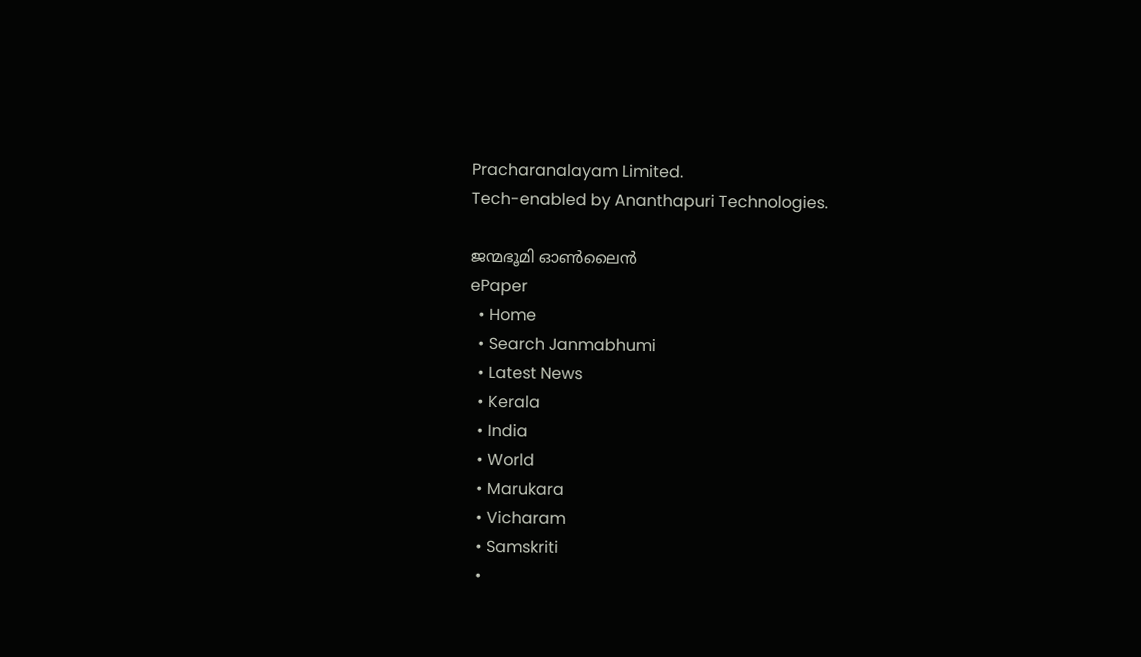Pracharanalayam Limited.
Tech-enabled by Ananthapuri Technologies.

ജന്മഭൂമി ഓണ്‍ലൈന്‍
ePaper
  • Home
  • Search Janmabhumi
  • Latest News
  • Kerala
  • India
  • World
  • Marukara
  • Vicharam
  • Samskriti
  •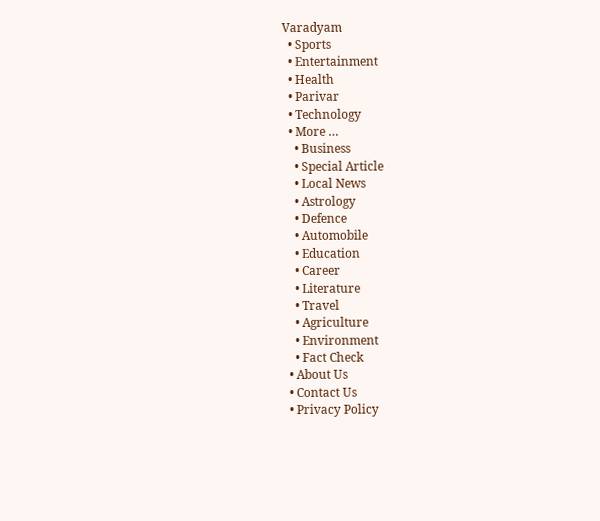Varadyam
  • Sports
  • Entertainment
  • Health
  • Parivar
  • Technology
  • More …
    • Business
    • Special Article
    • Local News
    • Astrology
    • Defence
    • Automobile
    • Education
    • Career
    • Literature
    • Travel
    • Agriculture
    • Environment
    • Fact Check
  • About Us
  • Contact Us
  • Privacy Policy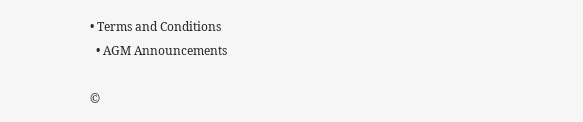• Terms and Conditions
  • AGM Announcements

©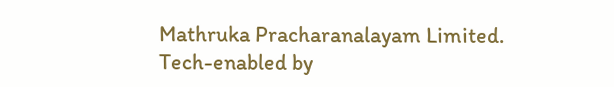Mathruka Pracharanalayam Limited.
Tech-enabled by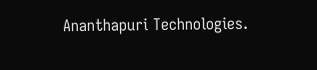Ananthapuri Technologies.